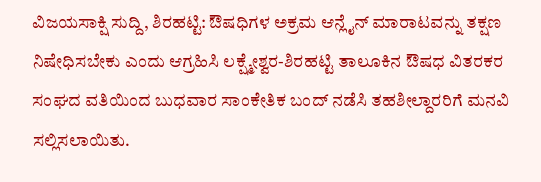ವಿಜಯಸಾಕ್ಷಿ ಸುದ್ದಿ, ಶಿರಹಟ್ಟಿ: ಔಷಧಿಗಳ ಅಕ್ರಮ ಆನ್ಲೈನ್ ಮಾರಾಟವನ್ನು ತಕ್ಷಣ ನಿಷೇಧಿಸಬೇಕು ಎಂದು ಆಗ್ರಹಿಸಿ ಲಕ್ಷ್ಮೇಶ್ವರ-ಶಿರಹಟ್ಟಿ ತಾಲೂಕಿನ ಔಷಧ ವಿತರಕರ ಸಂಘದ ವತಿಯಿಂದ ಬುಧವಾರ ಸಾಂಕೇತಿಕ ಬಂದ್ ನಡೆಸಿ ತಹಶೀಲ್ದಾರರಿಗೆ ಮನವಿ ಸಲ್ಲಿಸಲಾಯಿತು.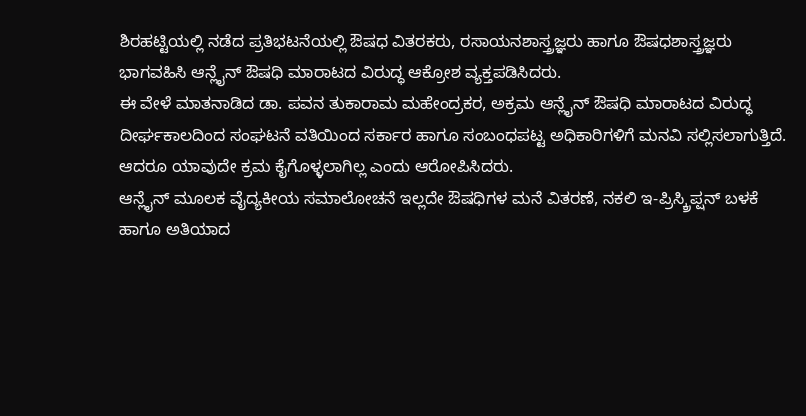ಶಿರಹಟ್ಟಿಯಲ್ಲಿ ನಡೆದ ಪ್ರತಿಭಟನೆಯಲ್ಲಿ ಔಷಧ ವಿತರಕರು, ರಸಾಯನಶಾಸ್ತ್ರಜ್ಞರು ಹಾಗೂ ಔಷಧಶಾಸ್ತ್ರಜ್ಞರು ಭಾಗವಹಿಸಿ ಆನ್ಲೈನ್ ಔಷಧಿ ಮಾರಾಟದ ವಿರುದ್ಧ ಆಕ್ರೋಶ ವ್ಯಕ್ತಪಡಿಸಿದರು.
ಈ ವೇಳೆ ಮಾತನಾಡಿದ ಡಾ. ಪವನ ತುಕಾರಾಮ ಮಹೇಂದ್ರಕರ, ಅಕ್ರಮ ಆನ್ಲೈನ್ ಔಷಧಿ ಮಾರಾಟದ ವಿರುದ್ಧ ದೀರ್ಘಕಾಲದಿಂದ ಸಂಘಟನೆ ವತಿಯಿಂದ ಸರ್ಕಾರ ಹಾಗೂ ಸಂಬಂಧಪಟ್ಟ ಅಧಿಕಾರಿಗಳಿಗೆ ಮನವಿ ಸಲ್ಲಿಸಲಾಗುತ್ತಿದೆ. ಆದರೂ ಯಾವುದೇ ಕ್ರಮ ಕೈಗೊಳ್ಳಲಾಗಿಲ್ಲ ಎಂದು ಆರೋಪಿಸಿದರು.
ಆನ್ಲೈನ್ ಮೂಲಕ ವೈದ್ಯಕೀಯ ಸಮಾಲೋಚನೆ ಇಲ್ಲದೇ ಔಷಧಿಗಳ ಮನೆ ವಿತರಣೆ, ನಕಲಿ ಇ-ಪ್ರಿಸ್ಕ್ರಿಪ್ಷನ್ ಬಳಕೆ ಹಾಗೂ ಅತಿಯಾದ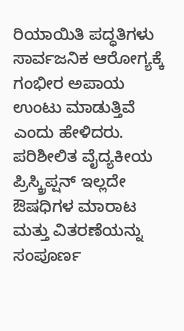ರಿಯಾಯಿತಿ ಪದ್ಧತಿಗಳು ಸಾರ್ವಜನಿಕ ಆರೋಗ್ಯಕ್ಕೆ ಗಂಭೀರ ಅಪಾಯ ಉಂಟು ಮಾಡುತ್ತಿವೆ ಎಂದು ಹೇಳಿದರು.
ಪರಿಶೀಲಿತ ವೈದ್ಯಕೀಯ ಪ್ರಿಸ್ಕ್ರಿಪ್ಷನ್ ಇಲ್ಲದೇ ಔಷಧಿಗಳ ಮಾರಾಟ ಮತ್ತು ವಿತರಣೆಯನ್ನು ಸಂಪೂರ್ಣ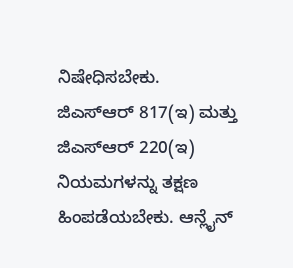ನಿಷೇಧಿಸಬೇಕು. ಜಿಎಸ್ಆರ್ 817(ಇ) ಮತ್ತು ಜಿಎಸ್ಆರ್ 220(ಇ) ನಿಯಮಗಳನ್ನು ತಕ್ಷಣ ಹಿಂಪಡೆಯಬೇಕು. ಆನ್ಲೈನ್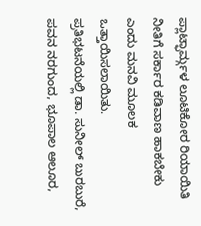ಪ್ಲಾಟ್ಫಾರ್ಮ್ಗಳ ಲೂಟಿಕೋರ ರಿಯಾಯಿತಿ ನೀತಿಗೆ ಸರ್ಕಾರ ಕಡಿವಾಣ ಹಾಕಬೇಕು ಎಂದು ಮನವಿ ಮೂಲಕ ಒತ್ತಾಯಿಸಲಾಯಿತು.
ಪ್ರತಿಭಟನೆಯಲ್ಲಿ ಡಾ. ಸುನೀಲ್ ಬುರಬುರೆ, ಪವನ ನರಗುಂದ, ಭೂಪಾಲ ಆಲೂರ,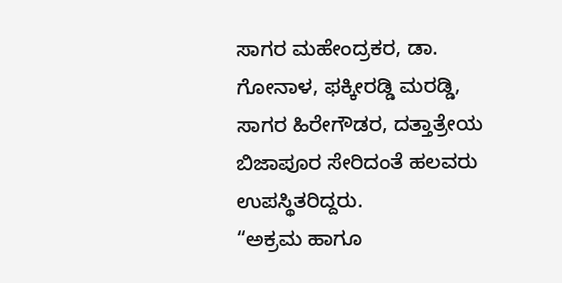ಸಾಗರ ಮಹೇಂದ್ರಕರ, ಡಾ. ಗೋನಾಳ, ಫಕ್ಕೀರಡ್ಡಿ ಮರಡ್ಡಿ, ಸಾಗರ ಹಿರೇಗೌಡರ, ದತ್ತಾತ್ರೇಯ ಬಿಜಾಪೂರ ಸೇರಿದಂತೆ ಹಲವರು ಉಪಸ್ಥಿತರಿದ್ದರು.
“ಅಕ್ರಮ ಹಾಗೂ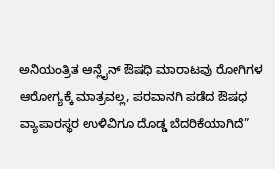ಅನಿಯಂತ್ರಿತ ಆನ್ಲೈನ್ ಔಷಧಿ ಮಾರಾಟವು ರೋಗಿಗಳ ಆರೋಗ್ಯಕ್ಕೆ ಮಾತ್ರವಲ್ಲ, ಪರವಾನಗಿ ಪಡೆದ ಔಷಧ ವ್ಯಾಪಾರಸ್ಥರ ಉಳಿವಿಗೂ ದೊಡ್ಡ ಬೆದರಿಕೆಯಾಗಿದೆ”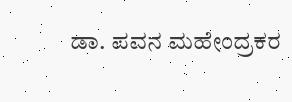ಡಾ. ಪವನ ಮಹೇಂದ್ರಕರ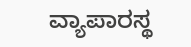ವ್ಯಾಪಾರಸ್ಥ